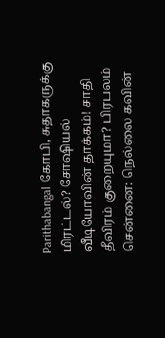Parithabangal கோபி, சுதாகருக்கு மிரட்டல்? சோஷியல் வீடியோவின் தாக்கம்! சாதி தீவிரம் குறையுமா? பிரபலம்
சென்னை: நெல்லை கவின்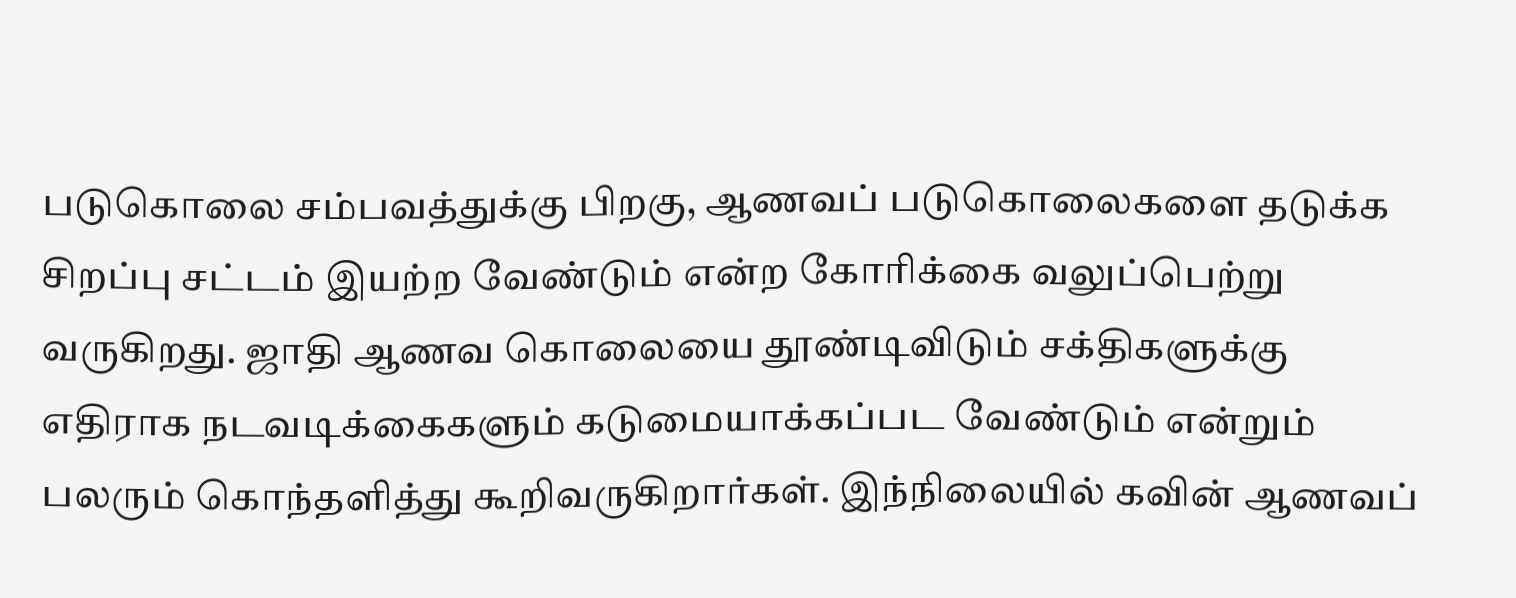படுகொலை சம்பவத்துக்கு பிறகு, ஆணவப் படுகொலைகளை தடுக்க சிறப்பு சட்டம் இயற்ற வேண்டும் என்ற கோரிக்கை வலுப்பெற்று வருகிறது. ஜாதி ஆணவ கொலையை தூண்டிவிடும் சக்திகளுக்கு எதிராக நடவடிக்கைகளும் கடுமையாக்கப்பட வேண்டும் என்றும் பலரும் கொந்தளித்து கூறிவருகிறார்கள். இந்நிலையில் கவின் ஆணவப்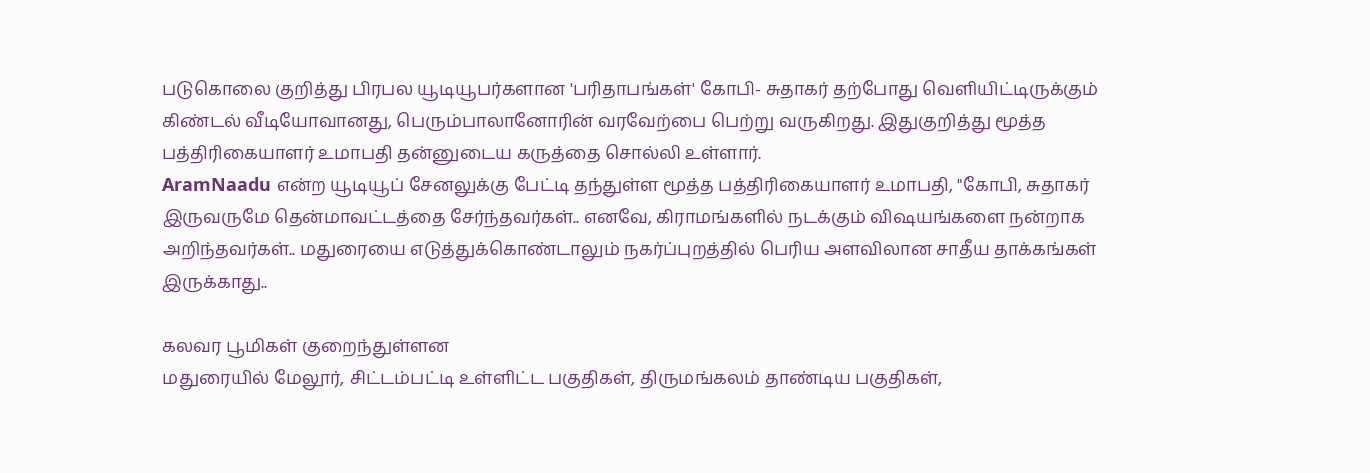படுகொலை குறித்து பிரபல யூடியூபர்களான 'பரிதாபங்கள்' கோபி- சுதாகர் தற்போது வெளியிட்டிருக்கும் கிண்டல் வீடியோவானது, பெரும்பாலானோரின் வரவேற்பை பெற்று வருகிறது. இதுகுறித்து மூத்த பத்திரிகையாளர் உமாபதி தன்னுடைய கருத்தை சொல்லி உள்ளார்.
AramNaadu என்ற யூடியூப் சேனலுக்கு பேட்டி தந்துள்ள மூத்த பத்திரிகையாளர் உமாபதி, "கோபி, சுதாகர் இருவருமே தென்மாவட்டத்தை சேர்ந்தவர்கள்.. எனவே, கிராமங்களில் நடக்கும் விஷயங்களை நன்றாக அறிந்தவர்கள்.. மதுரையை எடுத்துக்கொண்டாலும் நகர்ப்புறத்தில் பெரிய அளவிலான சாதீய தாக்கங்கள் இருக்காது..

கலவர பூமிகள் குறைந்துள்ளன
மதுரையில் மேலூர், சிட்டம்பட்டி உள்ளிட்ட பகுதிகள், திருமங்கலம் தாண்டிய பகுதிகள்,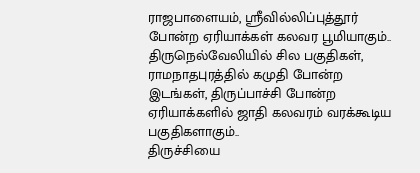ராஜபாளையம், ஸ்ரீவில்லிப்புத்தூர் போன்ற ஏரியாக்கள் கலவர பூமியாகும்.. திருநெல்வேலியில் சில பகுதிகள், ராமநாதபுரத்தில் கமுதி போன்ற இடங்கள், திருப்பாச்சி போன்ற ஏரியாக்களில் ஜாதி கலவரம் வரக்கூடிய பகுதிகளாகும்..
திருச்சியை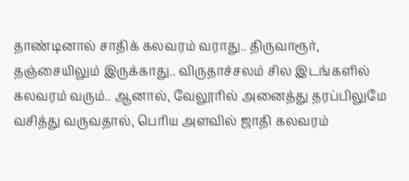தாண்டினால் சாதிக் கலவரம் வராது.. திருவாரூர், தஞ்சையிலும் இருக்காது.. விருதாச்சலம் சில இடங்களில் கலவரம் வரும்.. ஆனால், வேலூரில் அனைத்து தரப்பிலுமே வசித்து வருவதால், பெரிய அளவில் ஜாதி கலவரம்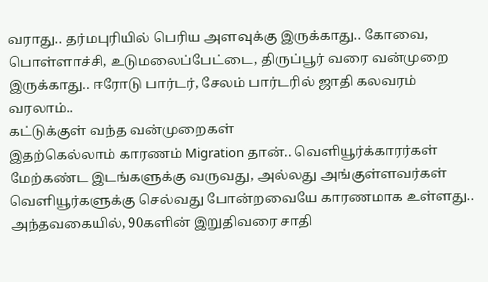வராது.. தர்மபுரியில் பெரிய அளவுக்கு இருக்காது.. கோவை, பொள்ளாச்சி, உடுமலைப்பேட்டை, திருப்பூர் வரை வன்முறை இருக்காது.. ஈரோடு பார்டர், சேலம் பார்டரில் ஜாதி கலவரம் வரலாம்..
கட்டுக்குள் வந்த வன்முறைகள்
இதற்கெல்லாம் காரணம் Migration தான்.. வெளியூர்க்காரர்கள் மேற்கண்ட இடங்களுக்கு வருவது, அல்லது அங்குள்ளவர்கள் வெளியூர்களுக்கு செல்வது போன்றவையே காரணமாக உள்ளது.. அந்தவகையில், 90களின் இறுதிவரை சாதி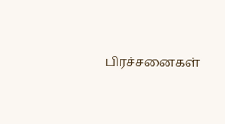பிரச்சனைகள்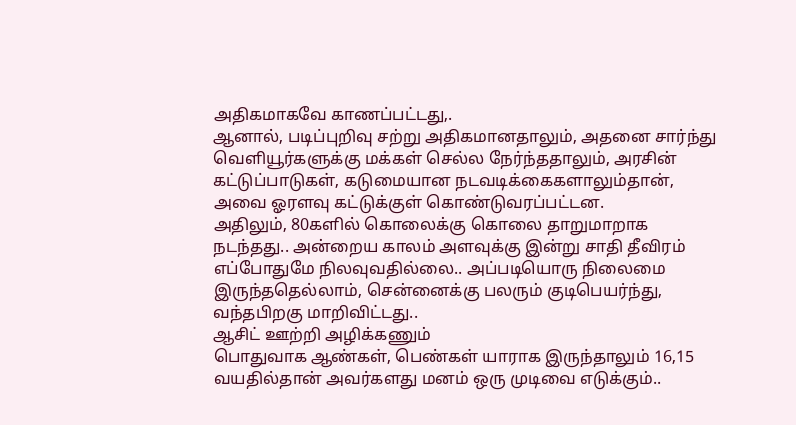அதிகமாகவே காணப்பட்டது,.
ஆனால், படிப்புறிவு சற்று அதிகமானதாலும், அதனை சார்ந்து வெளியூர்களுக்கு மக்கள் செல்ல நேர்ந்ததாலும், அரசின் கட்டுப்பாடுகள், கடுமையான நடவடிக்கைகளாலும்தான், அவை ஓரளவு கட்டுக்குள் கொண்டுவரப்பட்டன.
அதிலும், 80களில் கொலைக்கு கொலை தாறுமாறாக நடந்தது.. அன்றைய காலம் அளவுக்கு இன்று சாதி தீவிரம் எப்போதுமே நிலவுவதில்லை.. அப்படியொரு நிலைமை இருந்ததெல்லாம், சென்னைக்கு பலரும் குடிபெயர்ந்து, வந்தபிறகு மாறிவிட்டது..
ஆசிட் ஊற்றி அழிக்கணும்
பொதுவாக ஆண்கள், பெண்கள் யாராக இருந்தாலும் 16,15 வயதில்தான் அவர்களது மனம் ஒரு முடிவை எடுக்கும்..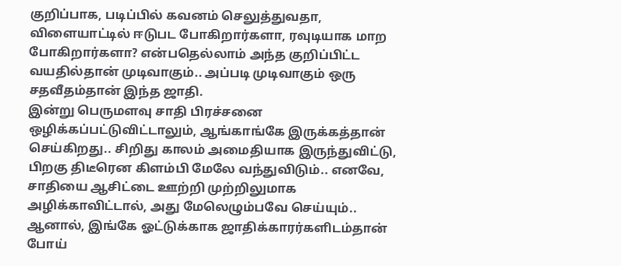குறிப்பாக, படிப்பில் கவனம் செலுத்துவதா, விளையாட்டில் ஈடுபட போகிறார்களா, ரவுடியாக மாற போகிறார்களா? என்பதெல்லாம் அந்த குறிப்பிட்ட வயதில்தான் முடிவாகும்.. அப்படி முடிவாகும் ஒரு சதவீதம்தான் இந்த ஜாதி.
இன்று பெருமளவு சாதி பிரச்சனை ஒழிக்கப்பட்டுவிட்டாலும், ஆங்காங்கே இருக்கத்தான் செய்கிறது.. சிறிது காலம் அமைதியாக இருந்துவிட்டு, பிறகு திடீரென கிளம்பி மேலே வந்துவிடும்.. எனவே, சாதியை ஆசிட்டை ஊற்றி முற்றிலுமாக அழிக்காவிட்டால், அது மேலெழும்பவே செய்யும்.. ஆனால், இங்கே ஓட்டுக்காக ஜாதிக்காரர்களிடம்தான் போய்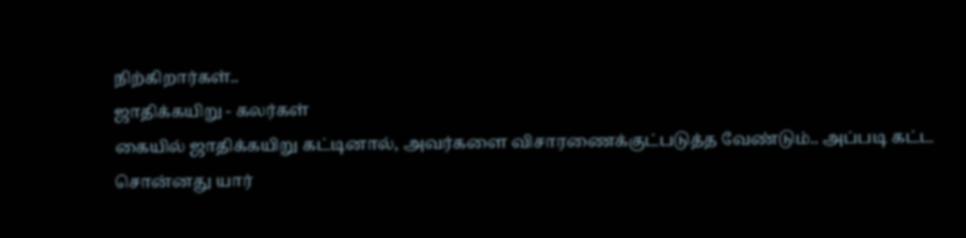நிற்கிறார்கள்..
ஜாதிக்கயிறு - கலர்கள்
கையில் ஜாதிக்கயிறு கட்டினால், அவர்களை விசாரணைக்குட்படுத்த வேண்டும்.. அப்படி கட்ட சொன்னது யார்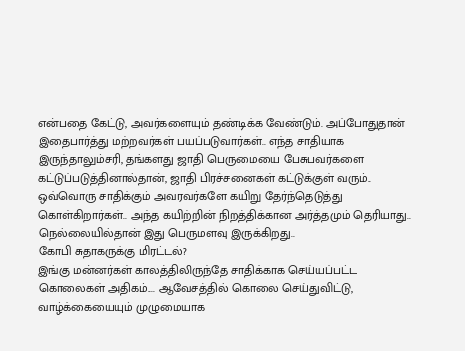என்பதை கேட்டு, அவர்களையும் தண்டிக்க வேண்டும். அப்போதுதான் இதைபார்த்து மற்றவர்கள் பயப்படுவார்கள்.. எந்த சாதியாக இருந்தாலும்சரி, தங்களது ஜாதி பெருமையை பேசுபவர்களை கட்டுப்படுத்தினால்தான், ஜாதி பிரச்சனைகள் கட்டுக்குள் வரும்..
ஒவ்வொரு சாதிக்கும் அவரவர்களே கயிறு தேர்ந்தெடுத்து கொள்கிறார்கள்.. அந்த கயிற்றின் நிறத்திக்கான அர்த்தமும் தெரியாது.. நெல்லையில்தான் இது பெருமளவு இருக்கிறது..
கோபி சுதாகருக்கு மிரட்டல்?
இங்கு மன்னர்கள் காலத்திலிருந்தே சாதிக்காக செய்யப்பட்ட கொலைகள் அதிகம்.... ஆவேசத்தில் கொலை செய்துவிட்டு, வாழ்க்கையையும் முழுமையாக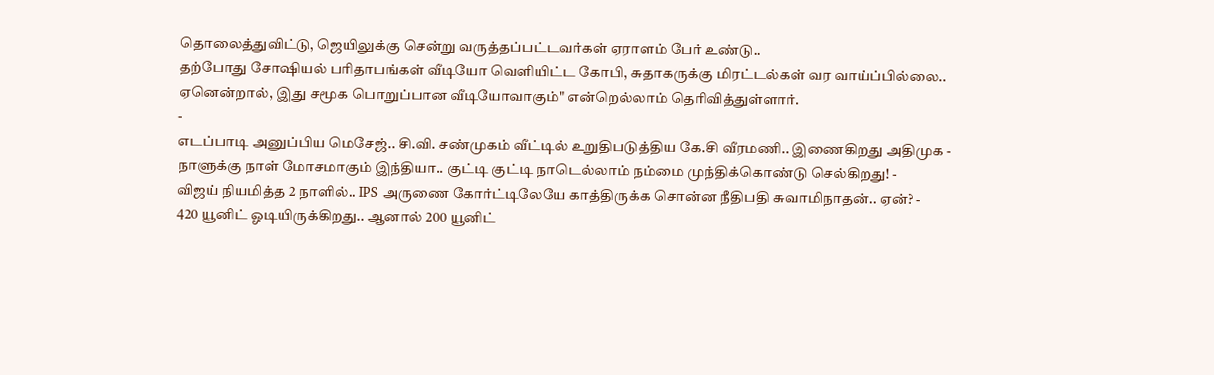தொலைத்துவிட்டு, ஜெயிலுக்கு சென்று வருத்தப்பட்டவர்கள் ஏராளம் பேர் உண்டு..
தற்போது சோஷியல் பரிதாபங்கள் வீடியோ வெளியிட்ட கோபி, சுதாகருக்கு மிரட்டல்கள் வர வாய்ப்பில்லை.. ஏனென்றால், இது சமூக பொறுப்பான வீடியோவாகும்" என்றெல்லாம் தெரிவித்துள்ளார்.
-
எடப்பாடி அனுப்பிய மெசேஜ்.. சி.வி. சண்முகம் வீட்டில் உறுதிபடுத்திய கே.சி வீரமணி.. இணைகிறது அதிமுக -
நாளுக்கு நாள் மோசமாகும் இந்தியா.. குட்டி குட்டி நாடெல்லாம் நம்மை முந்திக்கொண்டு செல்கிறது! -
விஜய் நியமித்த 2 நாளில்.. IPS அருணை கோர்ட்டிலேயே காத்திருக்க சொன்ன நீதிபதி சுவாமிநாதன்.. ஏன்? -
420 யூனிட் ஓடியிருக்கிறது.. ஆனால் 200 யூனிட்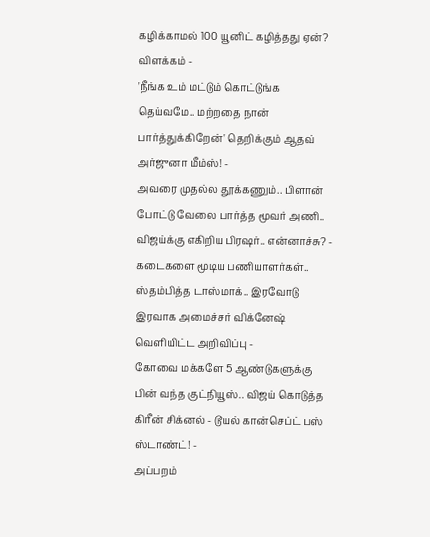கழிக்காமல் 100 யூனிட் கழித்தது ஏன்? விளக்கம் -
'நீங்க உம் மட்டும் கொட்டுங்க தெய்வமே.. மற்றதை நான் பார்த்துக்கிறேன்' தெறிக்கும் ஆதவ் அர்ஜுனா மீம்ஸ்! -
அவரை முதல்ல தூக்கணும்.. பிளான் போட்டு வேலை பார்த்த மூவர் அணி.. விஜய்க்கு எகிறிய பிரஷர்.. என்னாச்சு? -
கடைகளை மூடிய பணியாளர்கள்.. ஸ்தம்பித்த டாஸ்மாக்.. இரவோடு இரவாக அமைச்சர் விக்னேஷ் வெளியிட்ட அறிவிப்பு -
கோவை மக்களே 5 ஆண்டுகளுக்கு பின் வந்த குட்நியூஸ்.. விஜய் கொடுத்த கிரீன் சிக்னல் - டூயல் கான்செப்ட் பஸ் ஸ்டாண்ட்! -
அப்பறம்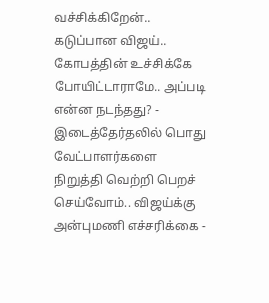வச்சிக்கிறேன்.. கடுப்பான விஜய்.. கோபத்தின் உச்சிக்கே போயிட்டாராமே.. அப்படி என்ன நடந்தது? -
இடைத்தேர்தலில் பொது வேட்பாளர்களை நிறுத்தி வெற்றி பெறச் செய்வோம்.. விஜய்க்கு அன்புமணி எச்சரிக்கை -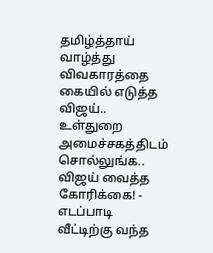தமிழ்த்தாய் வாழ்த்து விவகாரத்தை கையில் எடுத்த விஜய்.. உள்துறை அமைச்சகத்திடம் சொல்லுங்க.. விஜய் வைத்த கோரிக்கை! -
எடப்பாடி வீட்டிற்கு வந்த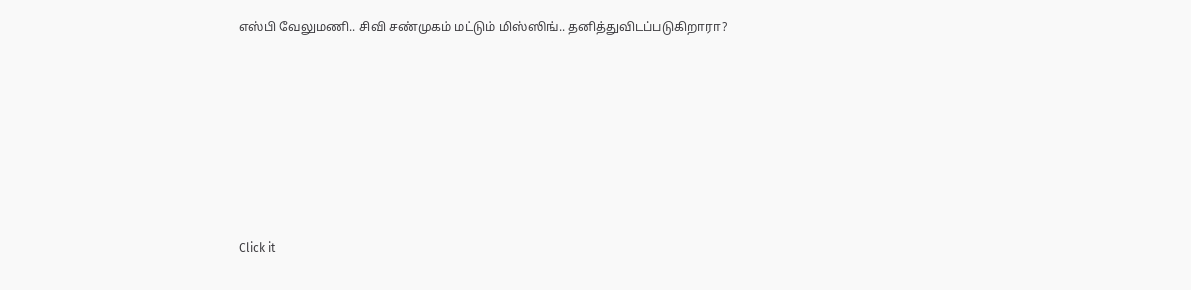எஸ்பி வேலுமணி.. சிவி சண்முகம் மட்டும் மிஸ்ஸிங்.. தனித்துவிடப்படுகிறாரா?












Click it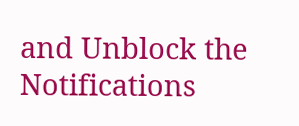and Unblock the Notifications